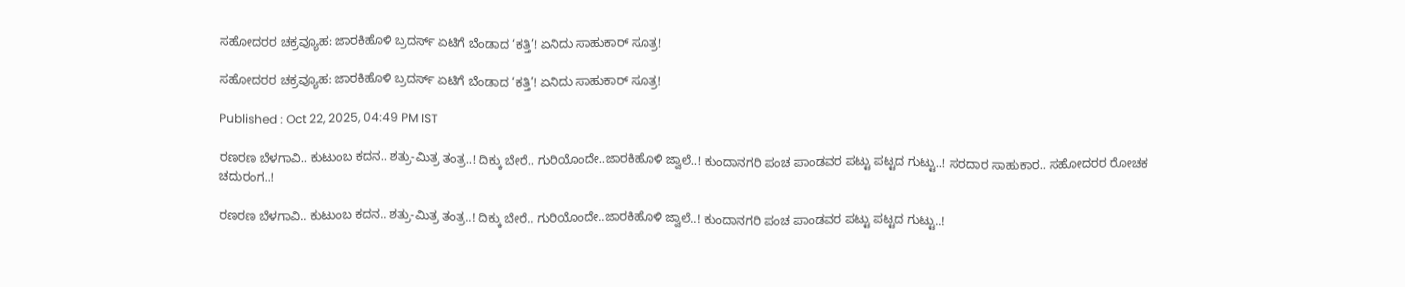ಸಹೋದರರ ಚಕ್ರವ್ಯೂಹ: ಜಾರಕಿಹೊಳಿ ಬ್ರದರ್ಸ್ ಏಟಿಗೆ ಬೆಂಡಾದ ‘ಕತ್ತಿ’! ಏನಿದು ಸಾಹುಕಾರ್ ಸೂತ್ರ!

ಸಹೋದರರ ಚಕ್ರವ್ಯೂಹ: ಜಾರಕಿಹೊಳಿ ಬ್ರದರ್ಸ್ ಏಟಿಗೆ ಬೆಂಡಾದ ‘ಕತ್ತಿ’! ಏನಿದು ಸಾಹುಕಾರ್ ಸೂತ್ರ!

Published : Oct 22, 2025, 04:49 PM IST

ರಣರಣ ಬೆಳಗಾವಿ.. ಕುಟುಂಬ ಕದನ.. ಶತ್ರು-ಮಿತ್ರ ತಂತ್ರ..! ದಿಕ್ಕು ಬೇರೆ.. ಗುರಿಯೊಂದೇ..ಜಾರಕಿಹೊಳಿ ಜ್ವಾಲೆ..! ಕುಂದಾನಗರಿ ಪಂಚ ಪಾಂಡವರ ಪಟ್ಟು ಪಟ್ಟದ ಗುಟ್ಟು..! ಸರದಾರ ಸಾಹುಕಾರ.. ಸಹೋದರರ ರೋಚಕ ಚದುರಂಗ..!

ರಣರಣ ಬೆಳಗಾವಿ.. ಕುಟುಂಬ ಕದನ.. ಶತ್ರು-ಮಿತ್ರ ತಂತ್ರ..! ದಿಕ್ಕು ಬೇರೆ.. ಗುರಿಯೊಂದೇ..ಜಾರಕಿಹೊಳಿ ಜ್ವಾಲೆ..! ಕುಂದಾನಗರಿ ಪಂಚ ಪಾಂಡವರ ಪಟ್ಟು ಪಟ್ಟದ ಗುಟ್ಟು..!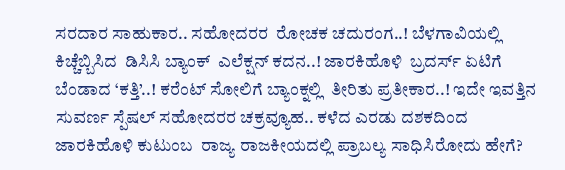ಸರದಾರ ಸಾಹುಕಾರ.. ಸಹೋದರರ  ರೋಚಕ ಚದುರಂಗ..! ಬೆಳಗಾವಿಯಲ್ಲಿ ಕಿಚ್ಚೆಬ್ಬಿಸಿದ  ಡಿಸಿಸಿ ಬ್ಯಾಂಕ್  ಎಲೆಕ್ಷನ್ ಕದನ..! ಜಾರಕಿಹೊಳಿ  ಬ್ರದರ್ಸ್ ಏಟಿಗೆ  ಬೆಂಡಾದ ‘ಕತ್ತಿ’..! ಕರೆಂಟ್ ಸೋಲಿಗೆ ಬ್ಯಾಂಕ್ನಲ್ಲಿ  ತೀರಿತು ಪ್ರತೀಕಾರ..! ಇದೇ ಇವತ್ತಿನ ಸುವರ್ಣ ಸ್ಪೆಷಲ್ ಸಹೋದರರ ಚಕ್ರವ್ಯೂಹ.. ಕಳೆದ ಎರಡು ದಶಕದಿಂದ  ಜಾರಕಿಹೊಳಿ ಕುಟುಂಬ  ರಾಜ್ಯ ರಾಜಕೀಯದಲ್ಲಿ ಪ್ರಾಬಲ್ಯ ಸಾಧಿಸಿರೋದು ಹೇಗೆ?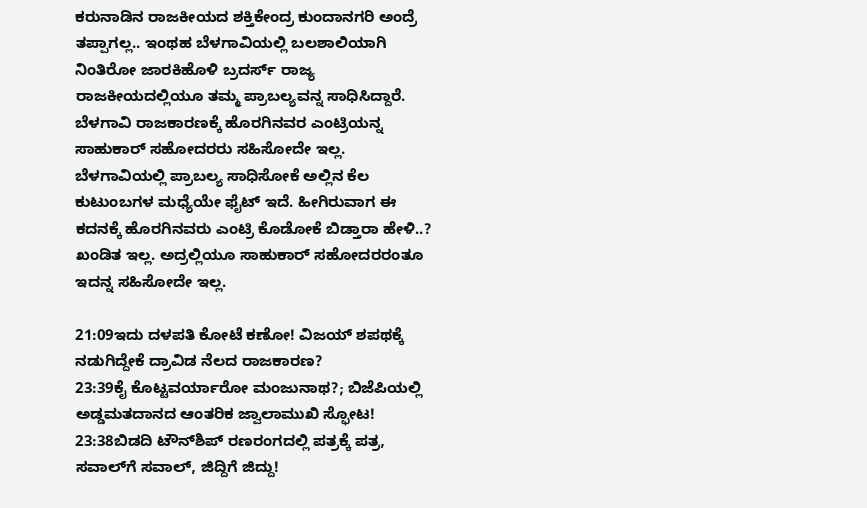ಕರುನಾಡಿನ ರಾಜಕೀಯದ ಶಕ್ತಿಕೇಂದ್ರ ಕುಂದಾನಗರಿ ಅಂದ್ರೆ ತಪ್ಪಾಗಲ್ಲ.. ಇಂಥಹ ಬೆಳಗಾವಿಯಲ್ಲಿ ಬಲಶಾಲಿಯಾಗಿ ನಿಂತಿರೋ ಜಾರಕಿಹೊಳಿ ಬ್ರದರ್ಸ್ ರಾಜ್ಯ ರಾಜಕೀಯದಲ್ಲಿಯೂ ತಮ್ಮ ಪ್ರಾಬಲ್ಯವನ್ನ ಸಾಧಿಸಿದ್ದಾರೆ. ಬೆಳಗಾವಿ ರಾಜಕಾರಣಕ್ಕೆ ಹೊರಗಿನವರ ಎಂಟ್ರಿಯನ್ನ ಸಾಹುಕಾರ್ ಸಹೋದರರು ಸಹಿಸೋದೇ ಇಲ್ಲ. ಬೆಳಗಾವಿಯಲ್ಲಿ ಪ್ರಾಬಲ್ಯ ಸಾಧಿಸೋಕೆ ಅಲ್ಲಿನ ಕೆಲ ಕುಟುಂಬಗಳ ಮಧ್ಯೆಯೇ ಫೈಟ್ ಇದೆ. ಹೀಗಿರುವಾಗ ಈ ಕದನಕ್ಕೆ ಹೊರಗಿನವರು ಎಂಟ್ರಿ ಕೊಡೋಕೆ ಬಿಡ್ತಾರಾ ಹೇಳಿ..? ಖಂಡಿತ ಇಲ್ಲ. ಅದ್ರಲ್ಲಿಯೂ ಸಾಹುಕಾರ್ ಸಹೋದರರಂತೂ ಇದನ್ನ ಸಹಿಸೋದೇ ಇಲ್ಲ.

21:09ಇದು ದಳಪತಿ ಕೋಟೆ ಕಣೋ! ವಿಜಯ್ ಶಪಥಕ್ಕೆ ನಡುಗಿದ್ದೇಕೆ ದ್ರಾವಿಡ ನೆಲದ ರಾಜಕಾರಣ?
23:39ಕೈ ಕೊಟ್ಟವರ್ಯಾರೋ ಮಂಜುನಾಥ?; ಬಿಜೆಪಿಯಲ್ಲಿ ಅಡ್ಡಮತದಾನದ ಆಂತರಿಕ ಜ್ವಾಲಾಮುಖಿ ಸ್ಫೋಟ!
23:38ಬಿಡದಿ ಟೌನ್‌ಶಿಪ್ ರಣರಂಗದಲ್ಲಿ ಪತ್ರಕ್ಕೆ ಪತ್ರ, ಸವಾಲ್‌ಗೆ ಸವಾಲ್, ಜಿದ್ದಿಗೆ ಜಿದ್ದು!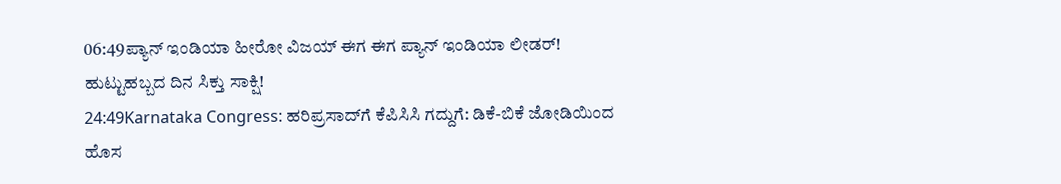06:49ಪ್ಯಾನ್ ಇಂಡಿಯಾ ಹೀರೋ ವಿಜಯ್ ಈಗ ಈಗ ಪ್ಯಾನ್ ಇಂಡಿಯಾ ಲೀಡರ್! ಹುಟ್ಟುಹಬ್ಬದ ದಿನ ಸಿಕ್ತು ಸಾಕ್ಷಿ!
24:49Karnataka Congress: ಹರಿಪ್ರಸಾದ್‌ಗೆ ಕೆಪಿಸಿಸಿ ಗದ್ದುಗೆ: ಡಿಕೆ-ಬಿಕೆ ಜೋಡಿಯಿಂದ ಹೊಸ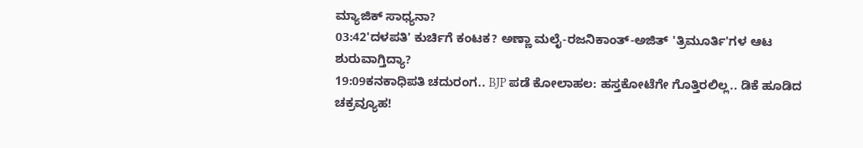ಮ್ಯಾಜಿಕ್ ಸಾಧ್ಯನಾ?
03:42'ದಳಪತಿ' ಕುರ್ಚಿಗೆ ಕಂಟಕ? ಅಣ್ಣಾ ಮಲೈ-ರಜನಿಕಾಂತ್-ಅಜಿತ್ 'ತ್ರಿಮೂರ್ತಿ'ಗಳ ಆಟ ಶುರುವಾಗ್ತಿದ್ಯಾ?
19:09ಕನಕಾಧಿಪತಿ ಚದುರಂಗ.. BJP ಪಡೆ ಕೋಲಾಹಲ: ಹಸ್ತಕೋಟೆಗೇ ಗೊತ್ತಿರಲಿಲ್ಲ.. ಡಿಕೆ ಹೂಡಿದ ಚಕ್ರವ್ಯೂಹ!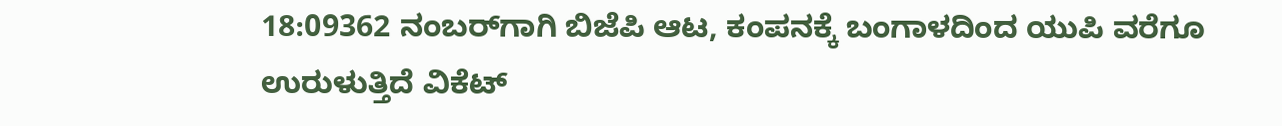18:09362 ನಂಬರ್‌ಗಾಗಿ ಬಿಜೆಪಿ ಆಟ, ಕಂಪನಕ್ಕೆ ಬಂಗಾಳದಿಂದ ಯುಪಿ ವರೆಗೂ ಉರುಳುತ್ತಿದೆ ವಿಕೆಟ್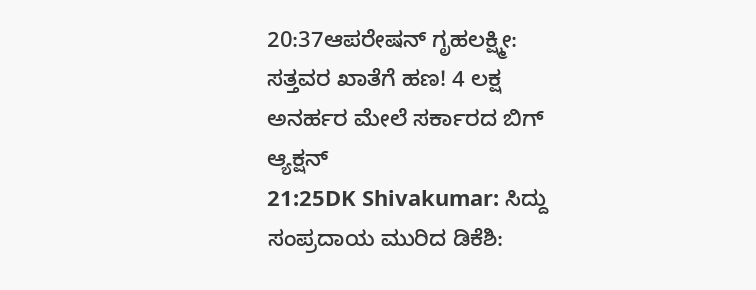20:37ಆಪರೇಷನ್ ಗೃಹಲಕ್ಷ್ಮೀ: ಸತ್ತವರ ಖಾತೆಗೆ ಹಣ! 4 ಲಕ್ಷ ಅನರ್ಹರ ಮೇಲೆ ಸರ್ಕಾರದ ಬಿಗ್ ಆ್ಯಕ್ಷನ್
21:25DK Shivakumar: ಸಿದ್ದು ಸಂಪ್ರದಾಯ ಮುರಿದ ಡಿಕೆಶಿ: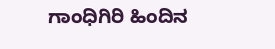ಗಾಂಧಿಗಿರಿ ಹಿಂದಿನ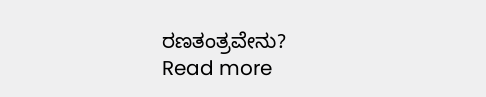ರಣತಂತ್ರವೇನು?
Read more